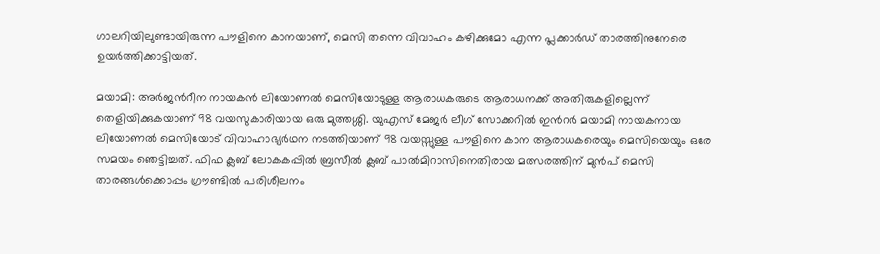ഗാലറിയിലുണ്ടായിരുന്ന പൗളിനെ കാനയാണ്, മെസി തന്നെ വിവാഹം കഴിക്കുമോ എന്ന പ്ലക്കാർഡ് താരത്തിനുനേരെ ഉയർത്തിക്കാട്ടിയത്.

മയാമി: അര്‍ജന്‍റീന നായകന്‍ ലിയോണല്‍ മെസിയോടുള്ള ആരാധകരുടെ ആരാധനക്ക് അതിരുകളില്ലെന്ന് തെളിയിക്കുകയാണ് 98 വയസുകാരിയായ ഒരു മുത്തശ്ശി. യുഎസ് മേജര്‍ ലീഗ് സോക്കറില്‍ ഇന്‍റർ മയാമി നായകനായ ലിയോണൽ മെസിയോട് വിവാഹാഭ്യർഥന നടത്തിയാണ് 98 വയസ്സുള്ള പൗളിനെ കാന ആരാധകരെയും മെസിയെയും ഒരേ സമയം ഞെട്ടിച്ചത്. ഫിഫ ക്ലബ് ലോകകപ്പിൽ ബ്രസീൽ ക്ലബ് പാൽമിറാസിനെതിരായ മത്സരത്തിന് മുൻപ് മെസി താരങ്ങൾക്കൊപ്പം ഗ്രൗണ്ടിൽ പരിശീലനം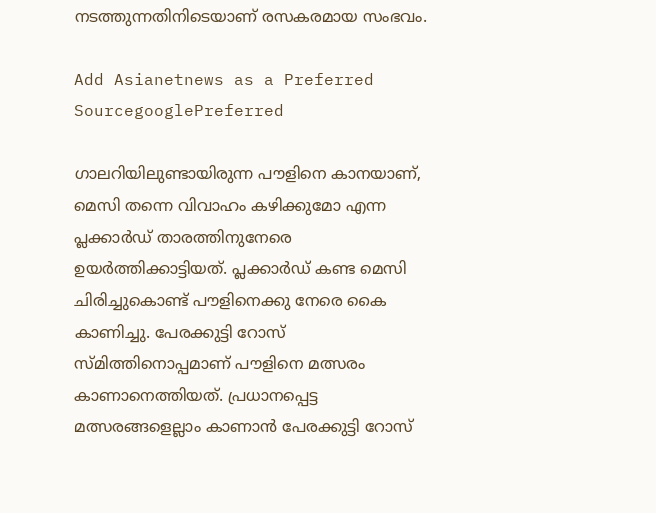നടത്തുന്നതിനിടെയാണ് രസകരമായ സംഭവം.

Add Asianetnews as a Preferred SourcegooglePreferred

ഗാലറിയിലുണ്ടായിരുന്ന പൗളിനെ കാനയാണ്, മെസി തന്നെ വിവാഹം കഴിക്കുമോ എന്ന പ്ലക്കാർഡ് താരത്തിനുനേരെ ഉയർത്തിക്കാട്ടിയത്. പ്ലക്കാർഡ് കണ്ട മെസി ചിരിച്ചുകൊണ്ട് പൗളിനെക്കു നേരെ കൈ കാണിച്ചു. പേരക്കുട്ടി റോസ് സ്മിത്തിനൊപ്പമാണ് പൗളിനെ മത്സരം കാണാനെത്തിയത്. പ്രധാനപ്പെട്ട മത്സരങ്ങളെല്ലാം കാണാന്‍ പേരക്കുട്ടി റോസ്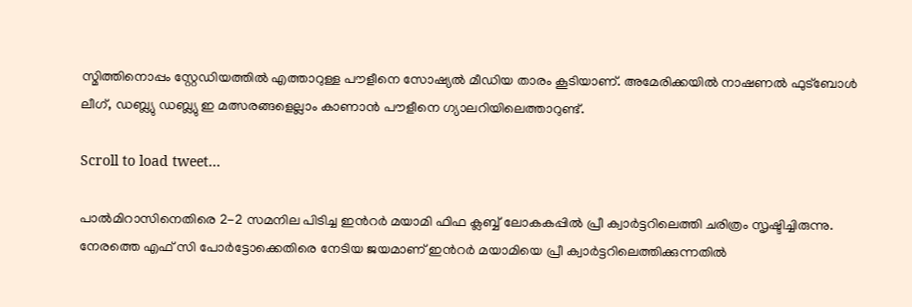സ്മിത്തിനൊപ്പം സ്റ്റേഡിയത്തില്‍ എത്താറുള്ള പൗളീനെ സോഷ്യല്‍ മീഡിയ താരം കൂടിയാണ്. അമേരിക്കയില്‍ നാഷണൽ ഫുട്ബോള്‍ ലീഗ്, ഡബ്ല്യു ഡബ്ല്യു ഇ മത്സരങ്ങളെല്ലാം കാണാന്‍ പൗളീനെ ഗ്യാലറിയിലെത്താറുണ്ട്.

Scroll to load tweet…

പാല്‍മിറാസിനെതിരെ 2-2 സമനില പിടിച്ച ഇന്‍റര്‍ മയാമി ഫിഫ ക്ലബ്ബ് ലോകകപ്പില്‍ പ്രീ ക്വാര്‍ട്ടറിലെത്തി ചരിത്രം സൃഷ്ടിച്ചിരുന്നു. നേരത്തെ എഫ് സി പോര്‍ട്ടോക്കെതിരെ നേടിയ ജയമാണ് ഇന്‍റര്‍ മയാമിയെ പ്രീ ക്വാര്‍ട്ടറിലെത്തിക്കുന്നതില്‍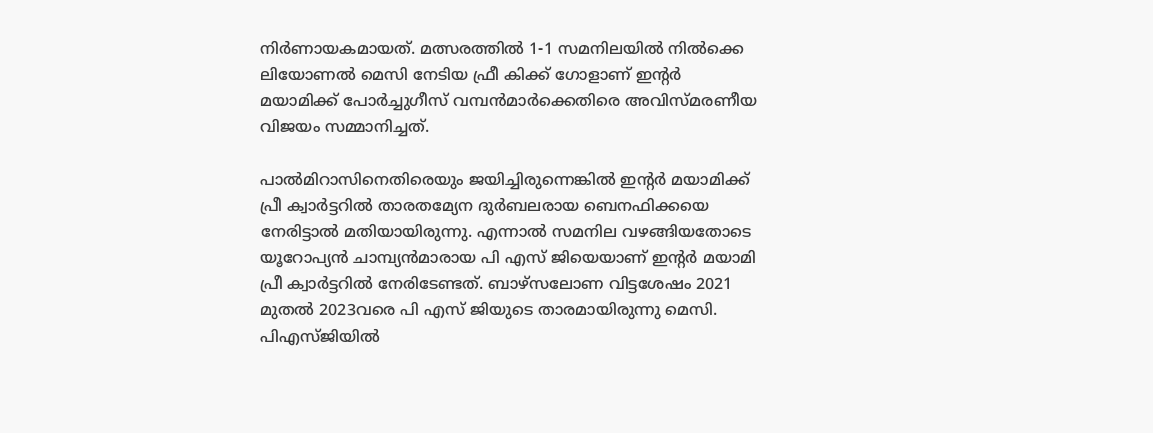നിര്‍ണായകമായത്. മത്സരത്തില്‍ 1-1 സമനിലയില്‍ നില്‍ക്കെ ലിയോണല്‍ മെസി നേടിയ ഫ്രീ കിക്ക് ഗോളാണ് ഇന്‍റര്‍ മയാമിക്ക് പോര്‍ച്ചുഗീസ് വമ്പന്‍മാര്‍ക്കെതിരെ അവിസ്മരണീയ വിജയം സമ്മാനിച്ചത്.

പാല്‍മിറാസിനെതിരെയും ജയിച്ചിരുന്നെങ്കില്‍ ഇന്‍റര്‍ മയാമിക്ക് പ്രീ ക്വാര്‍ട്ടറില്‍ താരതമ്യേന ദുര്‍ബലരായ ബെനഫിക്കയെ നേരിട്ടാല്‍ മതിയായിരുന്നു. എന്നാല്‍ സമനില വഴങ്ങിയതോടെ യൂറോപ്യന്‍ ചാമ്പ്യൻമാരായ പി എസ് ജിയെയാണ് ഇന്‍റര്‍ മയാമി പ്രീ ക്വാര്‍ട്ടറില്‍ നേരിടേണ്ടത്. ബാഴ്സലോണ വിട്ടശേഷം 2021 മുതല്‍ 2023വരെ പി എസ് ജിയുടെ താരമായിരുന്നു മെസി. പിഎസ്‌ജിയില്‍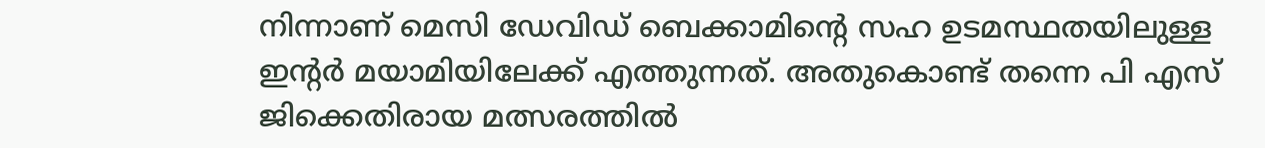നിന്നാണ് മെസി ഡേവിഡ് ബെക്കാമിന്‍റെ സഹ ഉടമസ്ഥതയിലുള്ള ഇന്‍റര്‍ മയാമിയിലേക്ക് എത്തുന്നത്. അതുകൊണ്ട് തന്നെ പി എസ് ജിക്കെതിരായ മത്സരത്തില്‍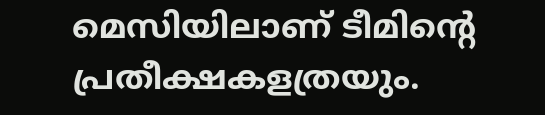മെസിയിലാണ് ടീമിന്‍റെ പ്രതീക്ഷകളത്രയും.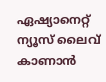ഏഷ്യാനെറ്റ് ന്യൂസ് ലൈവ് കാണാന്‍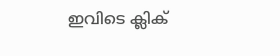ഇവിടെ ക്ലിക്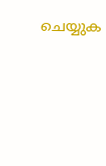ചെയ്യുക